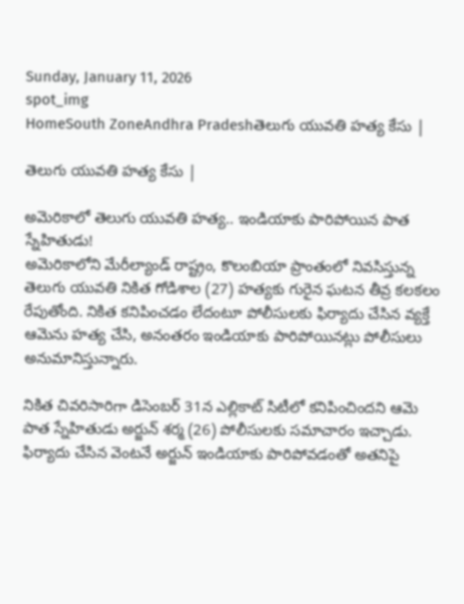Sunday, January 11, 2026
spot_img
HomeSouth ZoneAndhra Pradeshతెలుగు యువతి హత్య కేసు |

తెలుగు యువతి హత్య కేసు |

అమెరికాలో తెలుగు యువతి హత్య.. ఇండియాకు పారిపోయిన పాత స్నేహితుడు!
అమెరికాలోని మేరీల్యాండ్ రాష్ట్రం, కొలంబియా ప్రాంతంలో నివసిస్తున్న తెలుగు యువతి నికిత గోడిశాల (27) హత్యకు గురైన ఘటన తీవ్ర కలకలం రేపుతోంది. నికిత కనిపించడం లేదంటూ పోలీసులకు ఫిర్యాదు చేసిన వ్యక్తే ఆమెను హత్య చేసి, అనంతరం ఇండియాకు పారిపోయినట్లు పోలీసులు అనుమానిస్తున్నారు.

నికిత చివరిసారిగా డిసెంబర్ 31న ఎల్లికాట్ సిటీలో కనిపించిందని ఆమె పాత స్నేహితుడు అర్జున్ శర్మ (26) పోలీసులకు సమాచారం ఇచ్చాడు. ఫిర్యాదు చేసిన వెంటనే అర్జున్ ఇండియాకు పారిపోవడంతో అతనిపై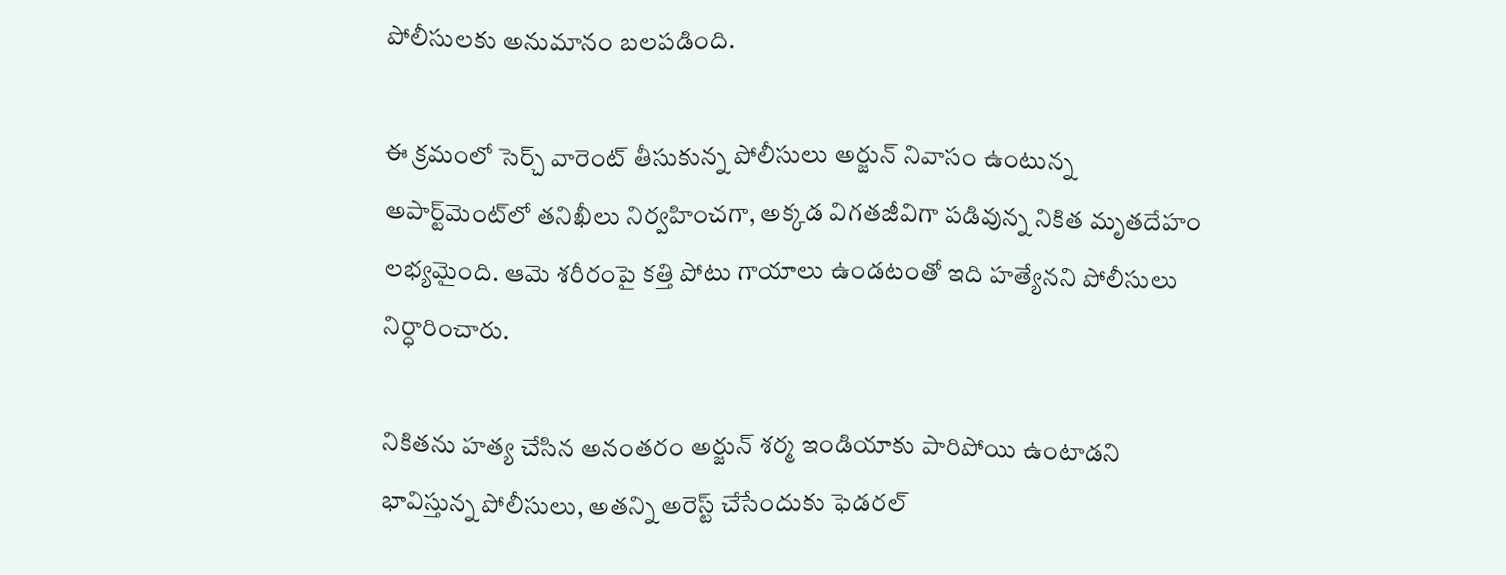పోలీసులకు అనుమానం బలపడింది.

ఈ క్రమంలో సెర్చ్ వారెంట్ తీసుకున్న పోలీసులు అర్జున్ నివాసం ఉంటున్న అపార్ట్‌మెంట్‌లో తనిఖీలు నిర్వహించగా, అక్కడ విగతజీవిగా పడివున్న నికిత మృతదేహం లభ్యమైంది. ఆమె శరీరంపై కత్తి పోటు గాయాలు ఉండటంతో ఇది హత్యేనని పోలీసులు నిర్ధారించారు.

నికితను హత్య చేసిన అనంతరం అర్జున్ శర్మ ఇండియాకు పారిపోయి ఉంటాడని భావిస్తున్న పోలీసులు, అతన్ని అరెస్ట్ చేసేందుకు ఫెడరల్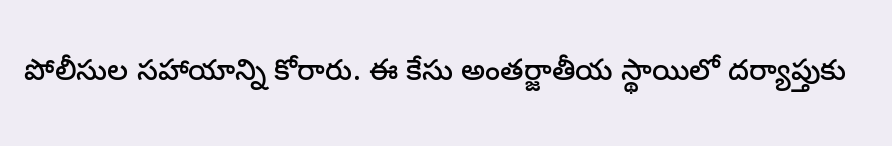పోలీసుల సహాయాన్ని కోరారు. ఈ కేసు అంతర్జాతీయ స్థాయిలో దర్యాప్తుకు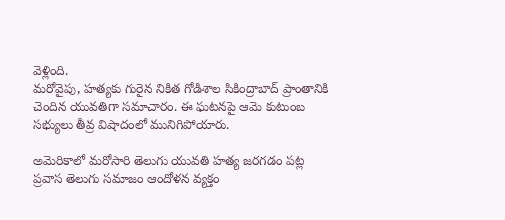వెళ్లింది.
మరోవైపు, హత్యకు గురైన నికిత గోడిశాల సికింద్రాబాద్ ప్రాంతానికి చెందిన యువతిగా సమాచారం. ఈ ఘటనపై ఆమె కుటుంబ సభ్యులు తీవ్ర విషాదంలో మునిగిపోయారు.

అమెరికాలో మరోసారి తెలుగు యువతి హత్య జరగడం పట్ల ప్రవాస తెలుగు సమాజం ఆందోళన వ్యక్తం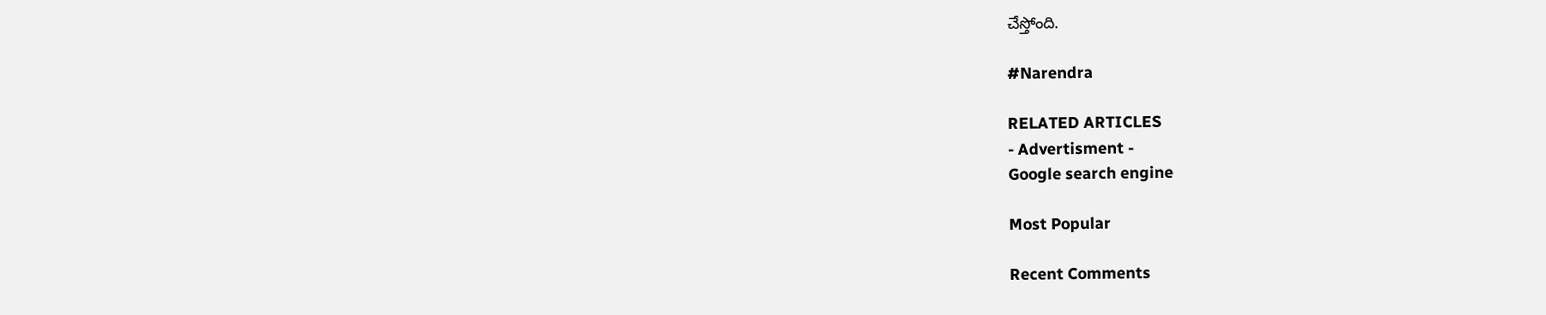చేస్తోంది.

#Narendra

RELATED ARTICLES
- Advertisment -
Google search engine

Most Popular

Recent Comments